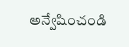అన్వేషించండి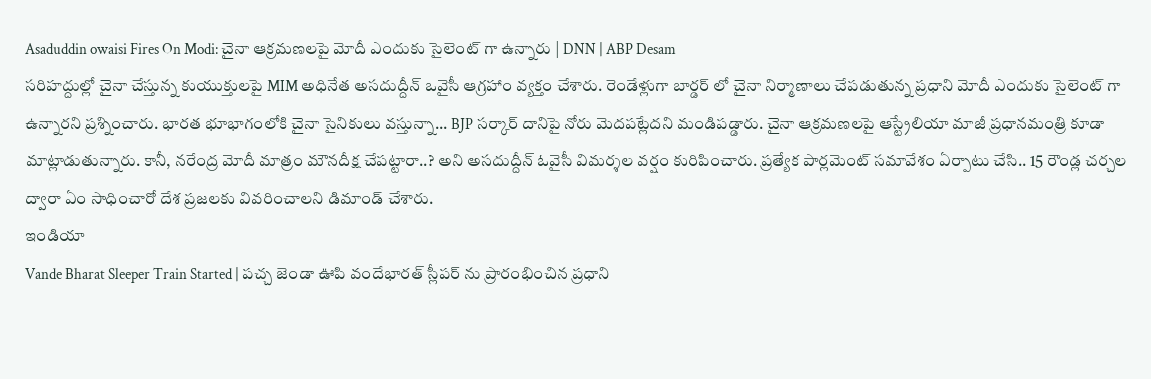Asaduddin owaisi Fires On Modi: చైనా ఆక్రమణలపై మోదీ ఎందుకు సైలెంట్ గా ఉన్నారు | DNN | ABP Desam
సరిహద్దుల్లో చైనా చేస్తున్న కుయుక్తులపై MIM అధినేత అసదుద్దీన్ ఒవైసీ ఆగ్రహాం వ్యక్తం చేశారు. రెండేళ్లుగా బార్డర్ లో చైనా నిర్మాణాలు చేపడుతున్న ప్రధాని మోదీ ఎందుకు సైలెంట్ గా ఉన్నారని ప్రశ్నించారు. భారత భూభాగంలోకి చైనా సైనికులు వస్తున్నా... BJP సర్కార్ దానిపై నోరు మెదపట్లేదని మండిపడ్డారు. చైనా ఆక్రమణలపై ఆస్ట్రేలియా మాజీ ప్రధానమంత్రి కూడా మాట్లాడుతున్నారు. కానీ, నరేంద్ర మోదీ మాత్రం మౌనదీక్ష చేపట్టారా..? అని అసదుద్దీన్ ఓవైసీ విమర్శల వర్షం కురిపించారు. ప్రత్యేక పార్లమెంట్ సమావేశం ఏర్పాటు చేసి.. 15 రౌండ్ల చర్చల ద్వారా ఏం సాధించారో దేశ ప్రజలకు వివరించాలని డిమాండ్ చేశారు.
ఇండియా
Vande Bharat Sleeper Train Started | పచ్చ జెండా ఊపి వందేభారత్ స్లీపర్ ను ప్రారంభించిన ప్రధాని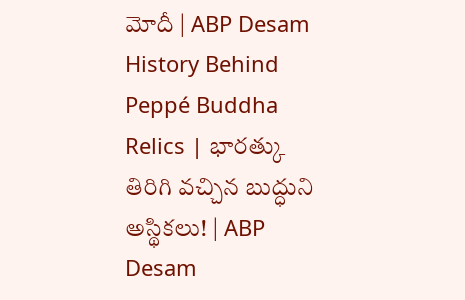మోదీ | ABP Desam
History Behind Peppé Buddha Relics | భారత్కు తిరిగి వచ్చిన బుద్ధుని అస్థికలు! | ABP Desam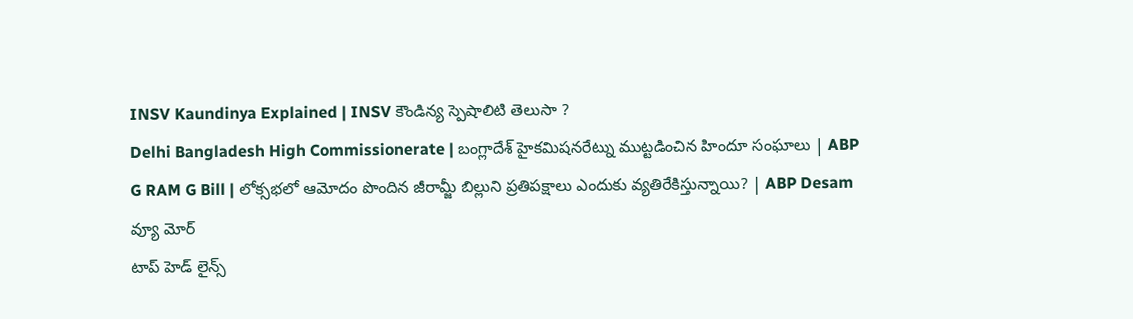INSV Kaundinya Explained | INSV కౌండిన్య స్పెషాలిటి తెలుసా ?
Delhi Bangladesh High Commissionerate | బంగ్లాదేశ్ హైకమిషనరేట్ను ముట్టడించిన హిందూ సంఘాలు | ABP
G RAM G Bill | లోక్సభలో ఆమోదం పొందిన జీరామ్జీ బిల్లుని ప్రతిపక్షాలు ఎందుకు వ్యతిరేకిస్తున్నాయి? | ABP Desam
వ్యూ మోర్
టాప్ హెడ్ లైన్స్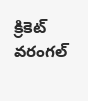క్రికెట్
వరంగల్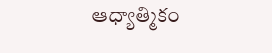ఆధ్యాత్మికం